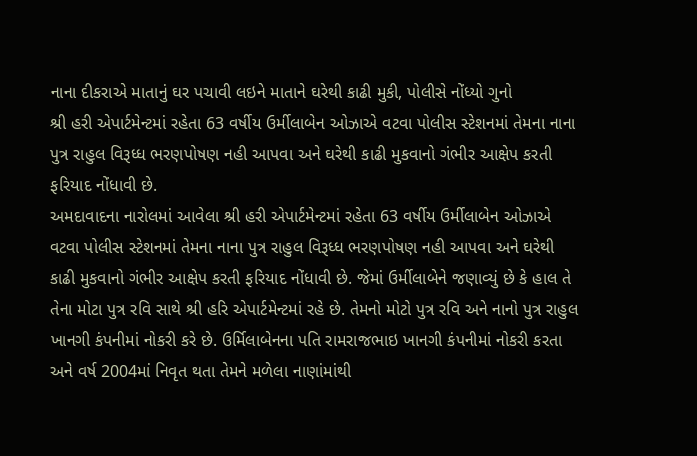નાના દીકરાએ માતાનું ઘર પચાવી લઇને માતાને ઘરેથી કાઢી મુકી, પોલીસે નોંધ્યો ગુનો
શ્રી હરી એપાર્ટમેન્ટમાં રહેતા 63 વર્ષીય ઉર્મીલાબેન ઓઝાએ વટવા પોલીસ સ્ટેશનમાં તેમના નાના પુત્ર રાહુલ વિરૂધ્ધ ભરણપોષણ નહી આપવા અને ઘરેથી કાઢી મુકવાનો ગંભીર આક્ષેપ કરતી ફરિયાદ નોંધાવી છે.
અમદાવાદના નારોલમાં આવેલા શ્રી હરી એપાર્ટમેન્ટમાં રહેતા 63 વર્ષીય ઉર્મીલાબેન ઓઝાએ વટવા પોલીસ સ્ટેશનમાં તેમના નાના પુત્ર રાહુલ વિરૂધ્ધ ભરણપોષણ નહી આપવા અને ઘરેથી કાઢી મુકવાનો ગંભીર આક્ષેપ કરતી ફરિયાદ નોંધાવી છે. જેમાં ઉર્મીલાબેને જણાવ્યું છે કે હાલ તે તેના મોટા પુત્ર રવિ સાથે શ્રી હરિ એપાર્ટમેન્ટમાં રહે છે. તેમનો મોટો પુત્ર રવિ અને નાનો પુત્ર રાહુલ ખાનગી કંપનીમાં નોકરી કરે છે. ઉર્મિલાબેનના પતિ રામરાજભાઇ ખાનગી કંપનીમાં નોકરી કરતા અને વર્ષ 2004માં નિવૃત થતા તેમને મળેલા નાણાંમાંથી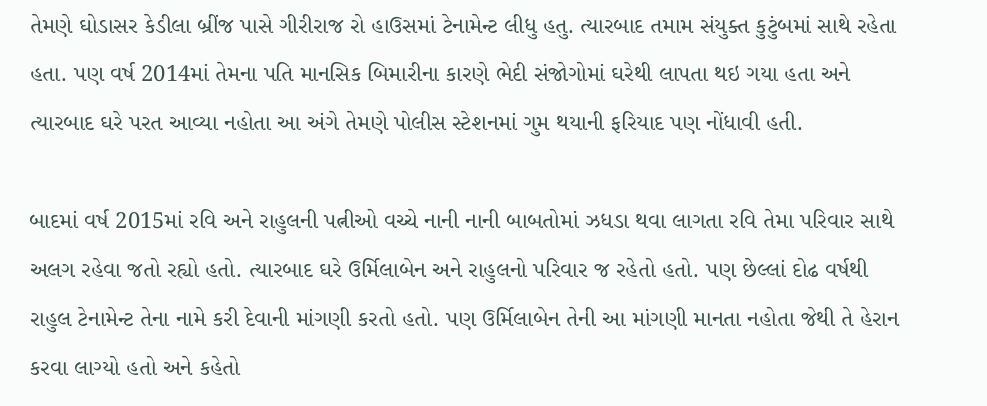તેમણે ઘોડાસર કેડીલા બ્રીંજ પાસે ગીરીરાજ રો હાઉસમાં ટેનામેન્ટ લીધુ હતુ. ત્યારબાદ તમામ સંયુક્ત કુટુંબમાં સાથે રહેતા હતા. પણ વર્ષ 2014માં તેમના પતિ માનસિક બિમારીના કારણે ભેદી સંજોગોમાં ઘરેથી લાપતા થઇ ગયા હતા અને ત્યારબાદ ઘરે પરત આવ્યા નહોતા આ અંગે તેમણે પોલીસ સ્ટેશનમાં ગુમ થયાની ફરિયાદ પણ નોંધાવી હતી.

બાદમાં વર્ષ 2015માં રવિ અને રાહુલની પત્નીઓ વચ્ચે નાની નાની બાબતોમાં ઝધડા થવા લાગતા રવિ તેમા પરિવાર સાથે અલગ રહેવા જતો રહ્યો હતો. ત્યારબાદ ઘરે ઉર્મિલાબેન અને રાહુલનો પરિવાર જ રહેતો હતો. પણ છેલ્લાં દોઢ વર્ષથી રાહુલ ટેનામેન્ટ તેના નામે કરી દેવાની માંગણી કરતો હતો. પણ ઉર્મિલાબેન તેની આ માંગણી માનતા નહોતા જેથી તે હેરાન કરવા લાગ્યો હતો અને કહેતો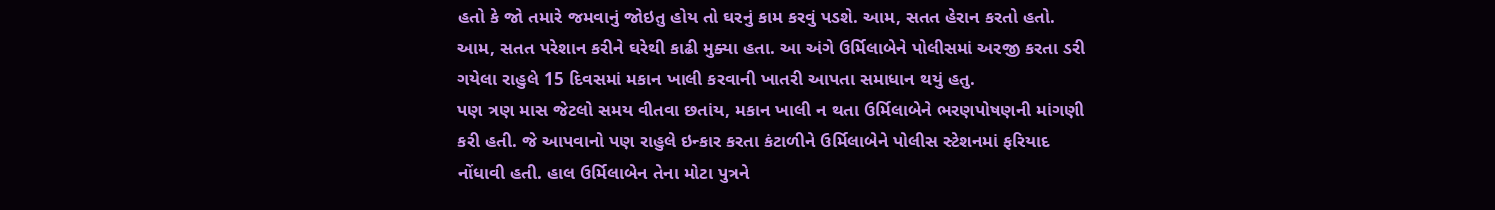હતો કે જો તમારે જમવાનું જોઇતુ હોય તો ઘરનું કામ કરવું પડશે. આમ, સતત હેરાન કરતો હતો. આમ, સતત પરેશાન કરીને ઘરેથી કાઢી મુક્યા હતા. આ અંગે ઉર્મિલાબેને પોલીસમાં અરજી કરતા ડરી ગયેલા રાહુલે 15 દિવસમાં મકાન ખાલી કરવાની ખાતરી આપતા સમાધાન થયું હતુ.
પણ ત્રણ માસ જેટલો સમય વીતવા છતાંય, મકાન ખાલી ન થતા ઉર્મિલાબેને ભરણપોષણની માંગણી કરી હતી. જે આપવાનો પણ રાહુલે ઇન્કાર કરતા કંટાળીને ઉર્મિલાબેને પોલીસ સ્ટેશનમાં ફરિયાદ નોંધાવી હતી. હાલ ઉર્મિલાબેન તેના મોટા પુત્રને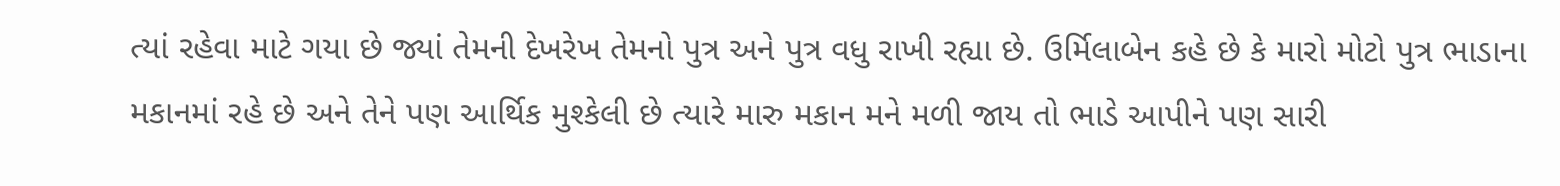ત્યાં રહેવા માટે ગયા છે જ્યાં તેમની દેખરેખ તેમનો પુત્ર અને પુત્ર વધુ રાખી રહ્યા છે. ઉર્મિલાબેન કહે છે કે મારો મોટો પુત્ર ભાડાના મકાનમાં રહે છે અને તેને પણ આર્થિક મુશ્કેલી છે ત્યારે મારુ મકાન મને મળી જાય તો ભાડે આપીને પણ સારી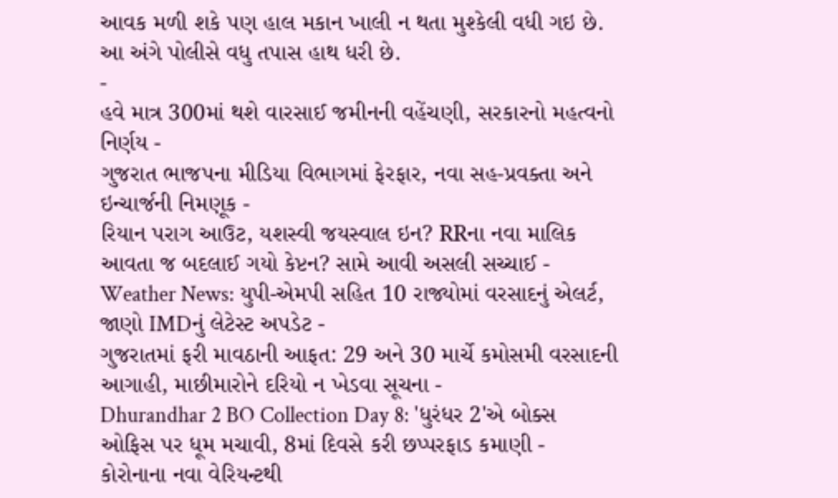આવક મળી શકે પણ હાલ મકાન ખાલી ન થતા મુશ્કેલી વધી ગઇ છે. આ અંગે પોલીસે વધુ તપાસ હાથ ધરી છે.
-
હવે માત્ર 300માં થશે વારસાઈ જમીનની વહેંચણી, સરકારનો મહત્વનો નિર્ણય -
ગુજરાત ભાજપના મીડિયા વિભાગમાં ફેરફાર, નવા સહ-પ્રવક્તા અને ઇન્ચાર્જની નિમણૂક -
રિયાન પરાગ આઉટ, યશસ્વી જયસ્વાલ ઇન? RRના નવા માલિક આવતા જ બદલાઈ ગયો કેપ્ટન? સામે આવી અસલી સચ્ચાઈ -
Weather News: યુપી-એમપી સહિત 10 રાજ્યોમાં વરસાદનું એલર્ટ, જાણો IMDનું લેટેસ્ટ અપડેટ -
ગુજરાતમાં ફરી માવઠાની આફત: 29 અને 30 માર્ચે કમોસમી વરસાદની આગાહી, માછીમારોને દરિયો ન ખેડવા સૂચના -
Dhurandhar 2 BO Collection Day 8: 'ધુરંધર 2'એ બોક્સ ઓફિસ પર ધૂમ મચાવી, 8માં દિવસે કરી છપ્પરફાડ કમાણી -
કોરોનાના નવા વેરિયન્ટથી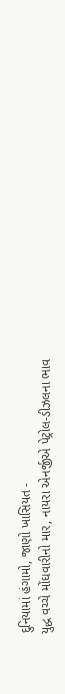દુનિયામાં હંગામો, જાણો ખાસિયત -
યુદ્ધ વચ્ચે મોંઘવારીનો માર, નાયરા એનર્જીએ પેટ્રોલ-ડીઝલના ભાવ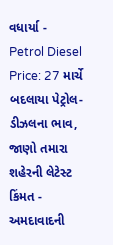વધાર્યા -
Petrol Diesel Price: 27 માર્ચે બદલાયા પેટ્રોલ-ડીઝલના ભાવ, જાણો તમારા શહેરની લેટેસ્ટ કિંમત -
અમદાવાદની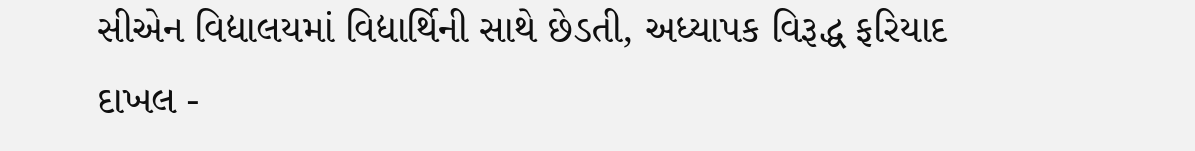સીએન વિદ્યાલયમાં વિદ્યાર્થિની સાથે છેડતી, અધ્યાપક વિરૂદ્ધ ફરિયાદ દાખલ -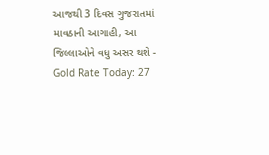આજથી 3 દિવસ ગુજરાતમાં માવઠાની આગાહી, આ જિલ્લાઓને વધુ અસર થશે -
Gold Rate Today: 27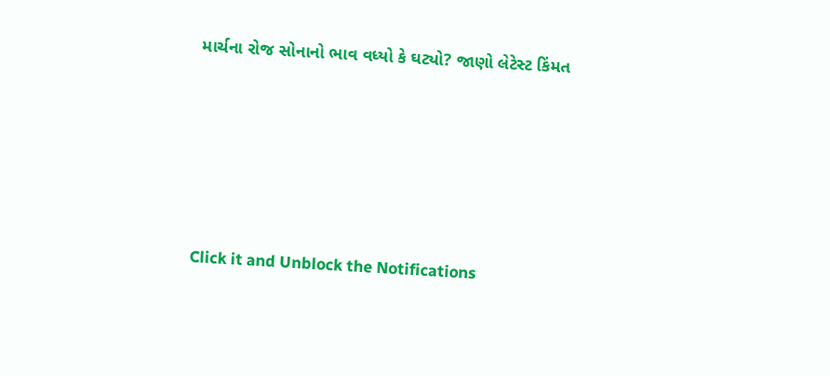માર્ચના રોજ સોનાનો ભાવ વધ્યો કે ઘટ્યો? જાણો લેટેસ્ટ કિંમત







Click it and Unblock the Notifications